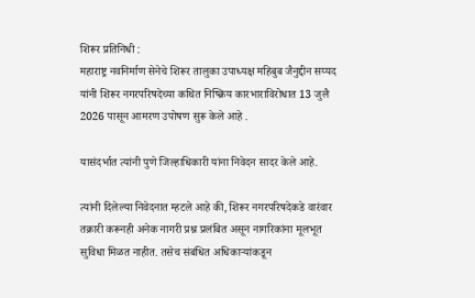शिरूर प्रतिनिधी :
महाराष्ट्र नवनिर्माण सेनेचे शिरूर तालुका उपाध्यक्ष महिबुब जैनुद्दीन सय्यद यांनी शिरूर नगरपरिषदेच्या कथित निष्क्रिय कारभाराविरोधात 13 जुलै 2026 पासून आमरण उपोषण सुरू केले आहे .

यासंदर्भात त्यांनी पुणे जिल्हाधिकारी यांना निवेदन सादर केले आहे.

त्यांनी दिलेल्या निवेदनात म्हटले आहे की, शिरूर नगरपरिषदेकडे वारंवार तक्रारी करूनही अनेक नागरी प्रश्न प्रलंबित असून नागरिकांना मूलभूत सुविधा मिळत नाहीत. तसेच संबंधित अधिकाऱ्यांकडून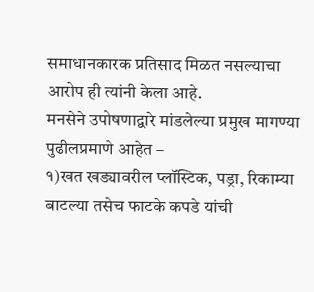समाधानकारक प्रतिसाद मिळत नसल्याचा आरोप ही त्यांनी केला आहे.
मनसेने उपोषणाद्वारे मांडलेल्या प्रमुख मागण्या पुढीलप्रमाणे आहेत –
१)खत खड्यावरील प्लॉस्टिक, पड्रा, रिकाम्या बाटल्या तसेच फाटके कपडे यांची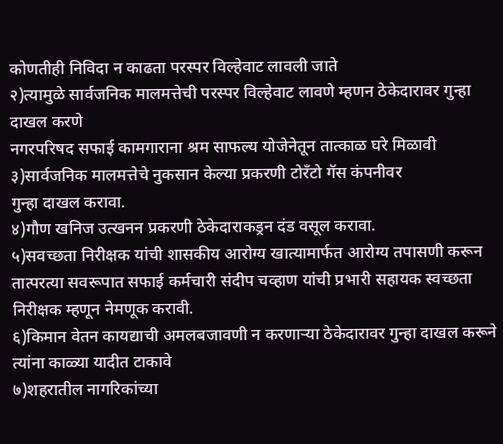कोणतीही निविदा न काढता परस्पर विल्हेवाट लावली जाते
२)त्यामुळे सार्वजनिक मालमत्तेची परस्पर विल्हेवाट लावणे म्हणन ठेकेदारावर गुन्हा दाखल करणे
नगरपरिषद सफाई कामगाराना श्रम साफल्य योजेनेतून तात्काळ घरे मिळावी
३)सार्वजनिक मालमत्तेचे नुकसान केल्या प्रकरणी टोरँटो गॅस कंपनीवर
गुन्हा दाखल करावा.
४)गौण खनिज उत्खनन प्रकरणी ठेकेदाराकड्रन दंड वसूल करावा.
५)सवच्छता निरीक्षक यांची शासकीय आरोग्य खात्यामार्फत आरोग्य तपासणी करून तात्परत्या सवरूपात सफाई कर्मचारी संदीप चव्हाण यांची प्रभारी सहायक स्वच्छता निरीक्षक म्हणून नेमणूक करावी.
६)किमान वेतन कायद्याची अमलबजावणी न करणाऱ्या ठेकेदारावर गुन्हा दाखल करूने त्यांना काळ्या यादीत टाकावे
७)शहरातील नागरिकांच्या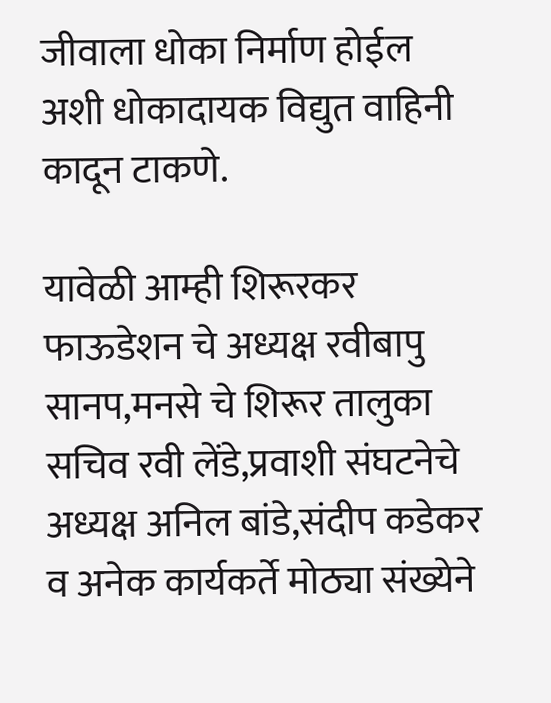जीवाला धोका निर्माण होईल अशी धोकादायक विद्युत वाहिनी कादून टाकणे.

यावेळी आम्ही शिरूरकर फाऊडेशन चे अध्यक्ष रवीबापु सानप,मनसे चे शिरूर तालुका सचिव रवी लेंडे,प्रवाशी संघटनेचे अध्यक्ष अनिल बांडे,संदीप कडेकर व अनेक कार्यकर्ते मोठ्या संख्येने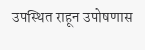उपस्थित राहून उपोषणास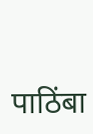पाठिंबा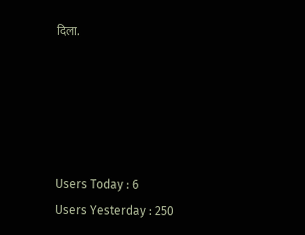दिला.





Users Today : 6
Users Yesterday : 250